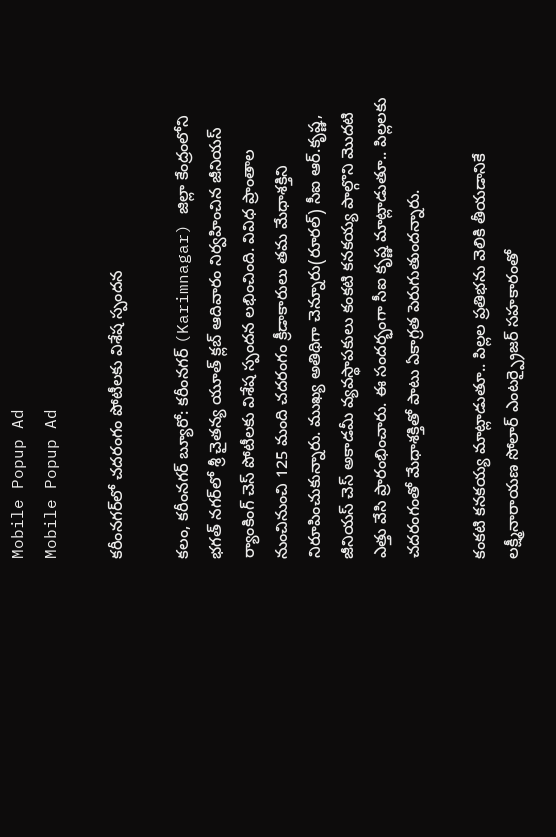Mobile Popup Ad
Mobile Popup Ad

కరీంనగర్‌లో చదరంగం పోటీలకు విశేష స్పందన

కలం, కరీంనగర్ బ్యూరో: కరీంనగర్ (Karimnagar) జిల్లా కేంద్రంలోని భగత్ నగర్‌లో శ్రీ చైతన్య యూత్ క్లబ్ ఆదివారం నిర్వహించిన జీనియస్ ర్యాంకింగ్ చెస్ పోటీలకు విశేష స్పందన లభించింది. వివిధ ప్రాంతాల నుంచినుంచి 125 మంది చదరంగం క్రీడాకారులు తమ మేధాశక్తిని నిరూపించుకున్నారు. ముఖ్య అతిథిగా చెన్నూరు(రూరల్) సీఐ ఆర్.కృష్ణ, జీనియస్ చెస్ అకాడమీ వ్యవస్థాపకులు కంకటి కనకయ్య పాల్గొని మొదటి ఎత్తు వేసి ప్రారంభించారు. ఈ సందర్భంగా సీఐ కృష్ణ మాట్లాడుతూ.. పిల్లలకు చదరంగంతో మేధాశక్తితో పాటు ఏకాగ్రత పెరుగుతుందన్నారు.

కంకటి కనకయ్య మాట్లాడుతూ.. పిల్లల ప్రతిభను వెలికి తీయడానికే లక్ష్మీనారాయణ సోలార్ ఎంటర్ప్రైజర్ సహకారంతో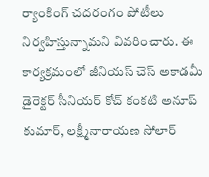ర్యాంకింగ్ చదరంగం పోటీలు నిర్వహిస్తున్నామని వివరించారు. ఈ కార్యక్రమంలో జీనియస్ చెస్ అకాడమీ డైరెక్టర్ సీనియర్ కోచ్ కంకటి అనూప్ కుమార్, లక్ష్మీనారాయణ సోలార్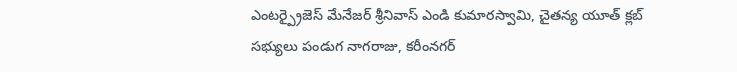ఎంటర్ప్రైజెస్ మేనేజర్ శ్రీనివాస్ ఎండి కుమారస్వామి, చైతన్య యూత్ క్లబ్ సభ్యులు పండుగ నాగరాజు, కరీంనగర్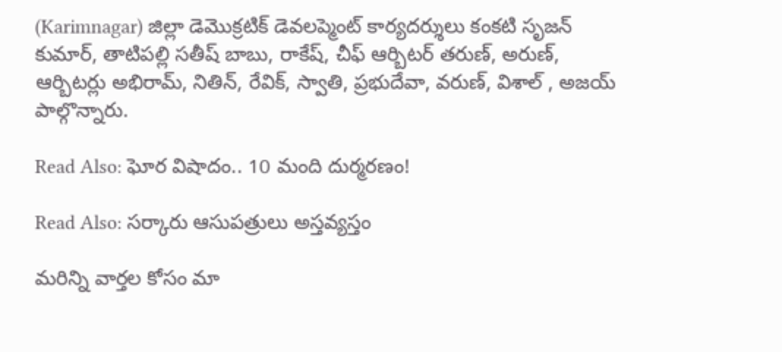(Karimnagar) జిల్లా డెమొక్రటిక్ డెవలప్మెంట్ కార్యదర్శులు కంకటి సృజన్ కుమార్, తాటిపల్లి సతీష్ బాబు, రాకేష్, చీఫ్ ఆర్బిటర్ తరుణ్, అరుణ్, ఆర్బిటర్లు అభిరామ్, నితిన్, రేవిక్, స్వాతి, ప్రభుదేవా, వరుణ్, విశాల్ , అజయ్ పాల్గొన్నారు.

Read Also: ఘోర విషాదం.. 10 మంది దుర్మరణం!

Read Also: సర్కారు ఆసుపత్రులు అస్తవ్యస్తం

మ‌రిన్ని వార్త‌ల కోసం మా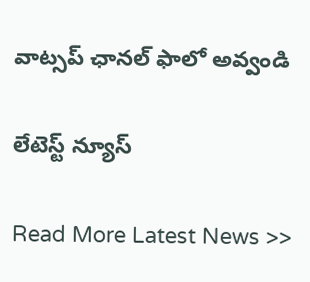వాట్స‌ప్ ఛాన‌ల్ ఫాలో అవ్వండి

లేటెస్ట్ న్యూస్‌

Read More Latest News >>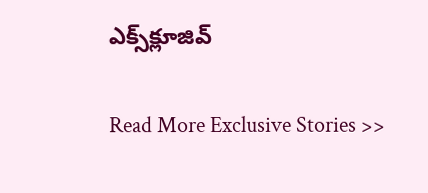ఎక్స్‌క్లూజివ్‌

Read More Exclusive Stories >>